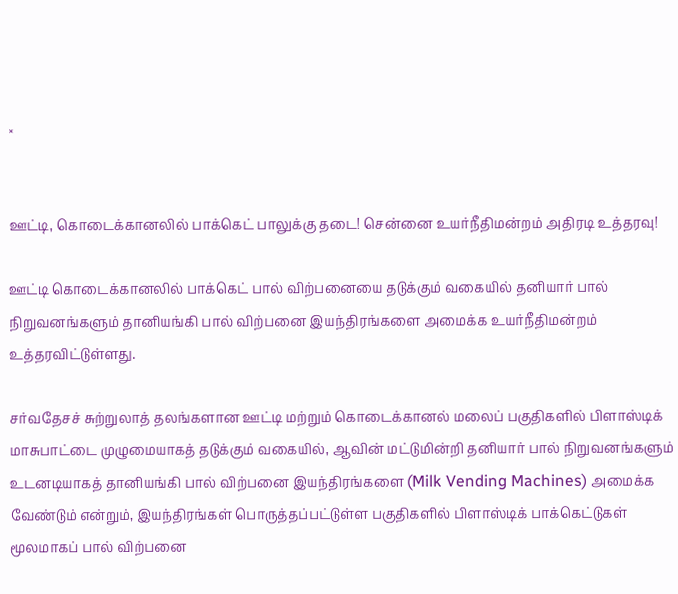×


ஊட்டி, கொடைக்கானலில் பாக்கெட் பாலுக்கு தடை! சென்னை உயர்நீதிமன்றம் அதிரடி உத்தரவு!

ஊட்டி கொடைக்கானலில் பாக்கெட் பால் விற்பனையை தடுக்கும் வகையில் தனியார் பால் நிறுவனங்களும் தானியங்கி பால் விற்பனை இயந்திரங்களை அமைக்க உயர்நீதிமன்றம் உத்தரவிட்டுள்ளது.

சர்வதேசச் சுற்றுலாத் தலங்களான ஊட்டி மற்றும் கொடைக்கானல் மலைப் பகுதிகளில் பிளாஸ்டிக் மாசுபாட்டை முழுமையாகத் தடுக்கும் வகையில், ஆவின் மட்டுமின்றி தனியார் பால் நிறுவனங்களும் உடனடியாகத் தானியங்கி பால் விற்பனை இயந்திரங்களை (Milk Vending Machines) அமைக்க வேண்டும் என்றும், இயந்திரங்கள் பொருத்தப்பட்டுள்ள பகுதிகளில் பிளாஸ்டிக் பாக்கெட்டுகள் மூலமாகப் பால் விற்பனை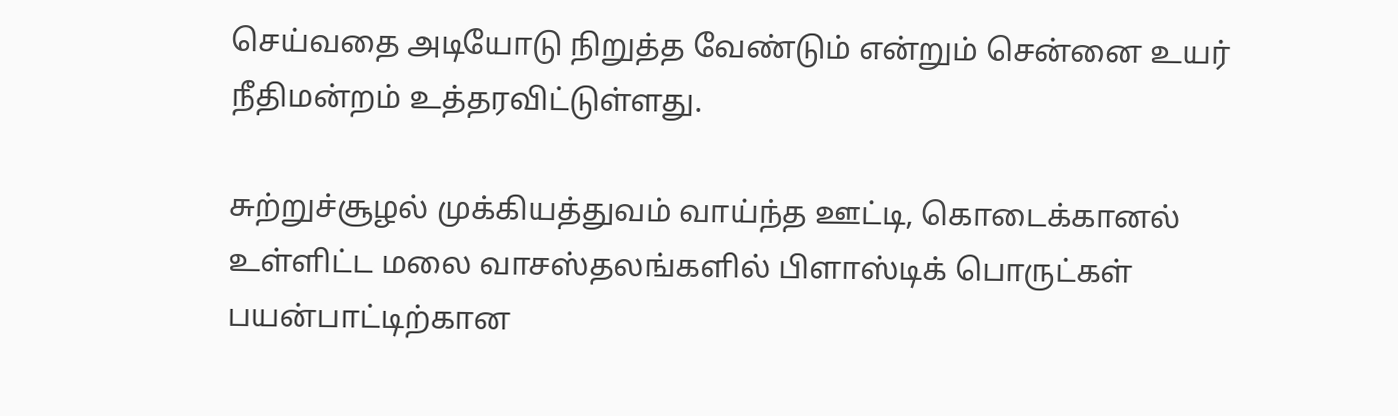செய்வதை அடியோடு நிறுத்த வேண்டும் என்றும் சென்னை உயர் நீதிமன்றம் உத்தரவிட்டுள்ளது.

சுற்றுச்சூழல் முக்கியத்துவம் வாய்ந்த ஊட்டி, கொடைக்கானல் உள்ளிட்ட மலை வாசஸ்தலங்களில் பிளாஸ்டிக் பொருட்கள் பயன்பாட்டிற்கான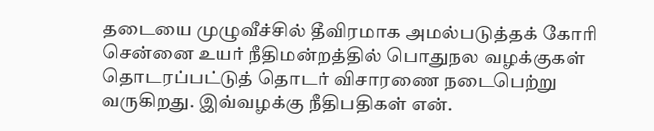தடையை முழுவீச்சில் தீவிரமாக அமல்படுத்தக் கோரி சென்னை உயர் நீதிமன்றத்தில் பொதுநல வழக்குகள் தொடரப்பட்டுத் தொடர் விசாரணை நடைபெற்று வருகிறது. இவ்வழக்கு நீதிபதிகள் என்.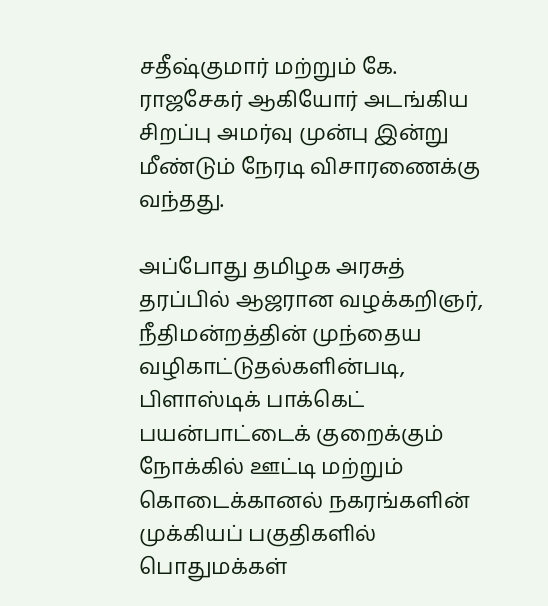சதீஷ்குமார் மற்றும் கே. ராஜசேகர் ஆகியோர் அடங்கிய சிறப்பு அமர்வு முன்பு இன்று மீண்டும் நேரடி விசாரணைக்கு வந்தது.

அப்போது தமிழக அரசுத் தரப்பில் ஆஜரான வழக்கறிஞர், நீதிமன்றத்தின் முந்தைய வழிகாட்டுதல்களின்படி, பிளாஸ்டிக் பாக்கெட் பயன்பாட்டைக் குறைக்கும் நோக்கில் ஊட்டி மற்றும் கொடைக்கானல் நகரங்களின் முக்கியப் பகுதிகளில் பொதுமக்கள்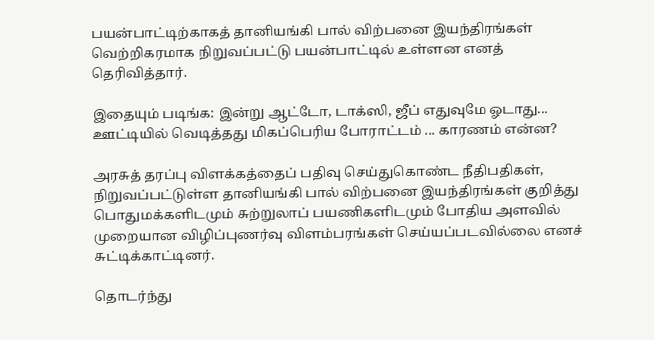பயன்பாட்டிற்காகத் தானியங்கி பால் விற்பனை இயந்திரங்கள் வெற்றிகரமாக நிறுவப்பட்டு பயன்பாட்டில் உள்ளன எனத் தெரிவித்தார்.

இதையும் படிங்க: இன்று ஆட்டோ, டாக்ஸி, ஜீப் எதுவுமே ஓடாது... ஊட்டியில் வெடித்தது மிகப்பெரிய போராட்டம் ... காரணம் என்ன?

அரசுத் தரப்பு விளக்கத்தைப் பதிவு செய்துகொண்ட நீதிபதிகள், நிறுவப்பட்டுள்ள தானியங்கி பால் விற்பனை இயந்திரங்கள் குறித்து பொதுமக்களிடமும் சுற்றுலாப் பயணிகளிடமும் போதிய அளவில் முறையான விழிப்புணர்வு விளம்பரங்கள் செய்யப்படவில்லை எனச் சுட்டிக்காட்டினர்.

தொடர்ந்து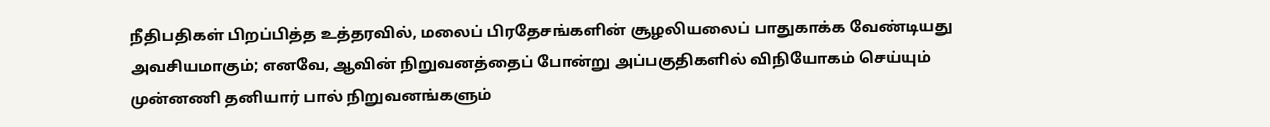நீதிபதிகள் பிறப்பித்த உத்தரவில், மலைப் பிரதேசங்களின் சூழலியலைப் பாதுகாக்க வேண்டியது அவசியமாகும்; எனவே, ஆவின் நிறுவனத்தைப் போன்று அப்பகுதிகளில் விநியோகம் செய்யும் முன்னணி தனியார் பால் நிறுவனங்களும்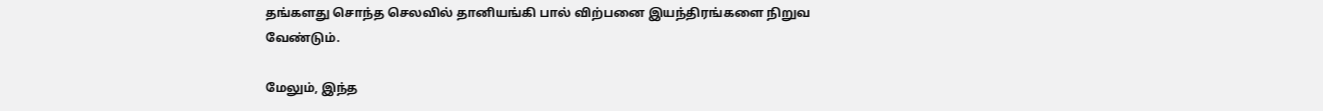தங்களது சொந்த செலவில் தானியங்கி பால் விற்பனை இயந்திரங்களை நிறுவ வேண்டும்.

மேலும், இந்த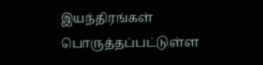இயந்திரங்கள் பொருத்தப்பட்டுள்ள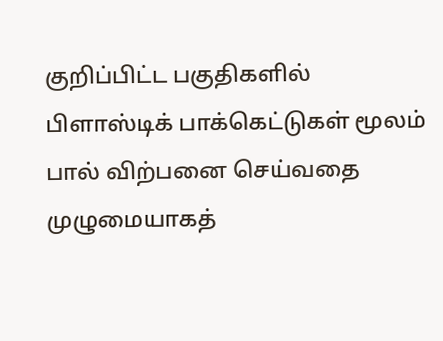குறிப்பிட்ட பகுதிகளில் பிளாஸ்டிக் பாக்கெட்டுகள் மூலம் பால் விற்பனை செய்வதை முழுமையாகத்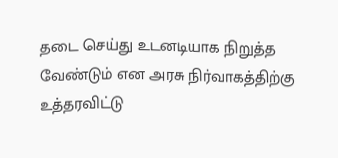தடை செய்து உடனடியாக நிறுத்த வேண்டும் என அரசு நிர்வாகத்திற்கு உத்தரவிட்டு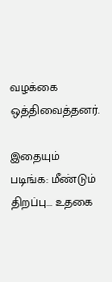வழக்கை ஒத்திவைத்தனர்.

இதையும் படிங்க: மீண்டும் திறப்பு... உதகை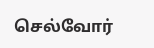செல்வோர்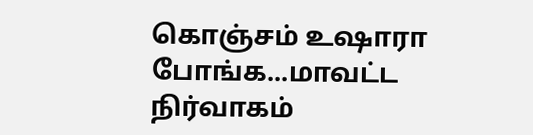கொஞ்சம் உஷாரா போங்க...மாவட்ட நிர்வாகம்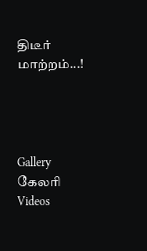திடீர் மாற்றம்...!




Gallery கேலரி Videos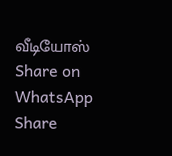வீடியோஸ் Share on WhatsApp Share